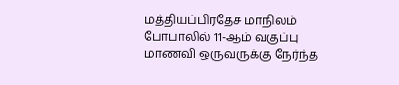மத்தியப்பிரதேச மாநிலம் போபாலில் 11-ஆம் வகுப்பு மாணவி ஒருவருக்கு நேர்ந்த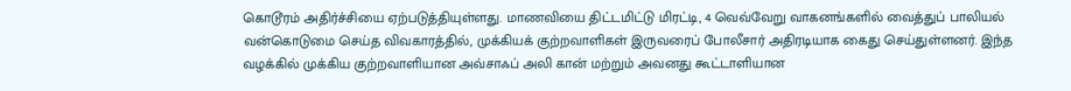கொடூரம் அதிர்ச்சியை ஏற்படுத்தியுள்ளது. மாணவியை திட்டமிட்டு மிரட்டி, 4 வெவ்வேறு வாகனங்களில் வைத்துப் பாலியல் வன்கொடுமை செய்த விவகாரத்தில், முக்கியக் குற்றவாளிகள் இருவரைப் போலீசார் அதிரடியாக கைது செய்துள்ளனர். இந்த வழக்கில் முக்கிய குற்றவாளியான அவ்சாஃப் அலி கான் மற்றும் அவனது கூட்டாளியான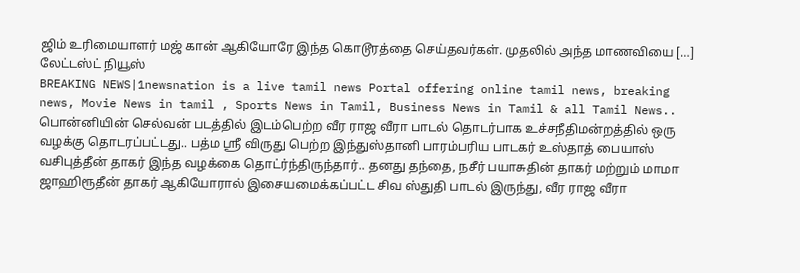ஜிம் உரிமையாளர் மஜ் கான் ஆகியோரே இந்த கொடூரத்தை செய்தவர்கள். முதலில் அந்த மாணவியை […]
லேட்டஸ்ட் நியூஸ்
BREAKING NEWS|1newsnation is a live tamil news Portal offering online tamil news, breaking news, Movie News in tamil , Sports News in Tamil, Business News in Tamil & all Tamil News..
பொன்னியின் செல்வன் படத்தில் இடம்பெற்ற வீர ராஜ வீரா பாடல் தொடர்பாக உச்சநீதிமன்றத்தில் ஒரு வழக்கு தொடரப்பட்டது.. பத்ம ஸ்ரீ விருது பெற்ற இந்துஸ்தானி பாரம்பரிய பாடகர் உஸ்தாத் பையாஸ் வசிபுத்தீன் தாகர் இந்த வழக்கை தொட்ர்ந்திருந்தார்.. தனது தந்தை, நசீர் பயாசுதின் தாகர் மற்றும் மாமா ஜாஹிரூதீன் தாகர் ஆகியோரால் இசையமைக்கப்பட்ட சிவ ஸ்துதி பாடல் இருந்து, வீர ராஜ வீரா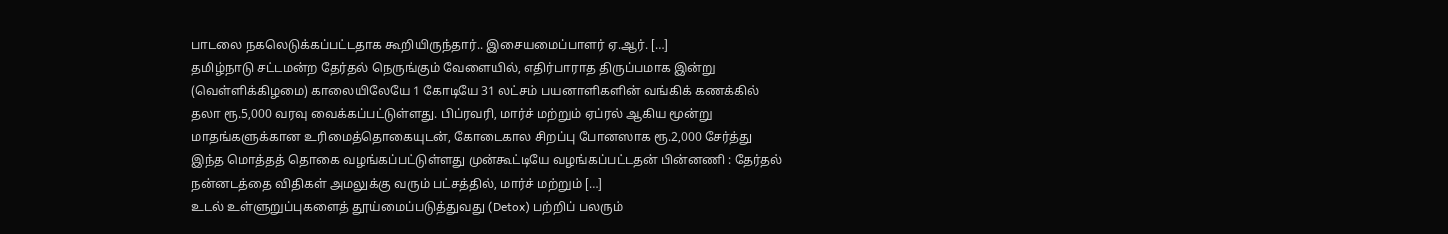பாடலை நகலெடுக்கப்பட்டதாக கூறியிருந்தார்.. இசையமைப்பாளர் ஏ.ஆர். […]
தமிழ்நாடு சட்டமன்ற தேர்தல் நெருங்கும் வேளையில், எதிர்பாராத திருப்பமாக இன்று (வெள்ளிக்கிழமை) காலையிலேயே 1 கோடியே 31 லட்சம் பயனாளிகளின் வங்கிக் கணக்கில் தலா ரூ.5,000 வரவு வைக்கப்பட்டுள்ளது. பிப்ரவரி, மார்ச் மற்றும் ஏப்ரல் ஆகிய மூன்று மாதங்களுக்கான உரிமைத்தொகையுடன், கோடைகால சிறப்பு போனஸாக ரூ.2,000 சேர்த்து இந்த மொத்தத் தொகை வழங்கப்பட்டுள்ளது முன்கூட்டியே வழங்கப்பட்டதன் பின்னணி : தேர்தல் நன்னடத்தை விதிகள் அமலுக்கு வரும் பட்சத்தில், மார்ச் மற்றும் […]
உடல் உள்ளுறுப்புகளைத் தூய்மைப்படுத்துவது (Detox) பற்றிப் பலரும்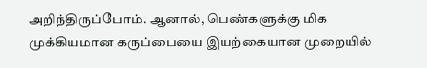அறிந்திருப்போம். ஆனால், பெண்களுக்கு மிக முக்கியமான கருப்பையை இயற்கையான முறையில்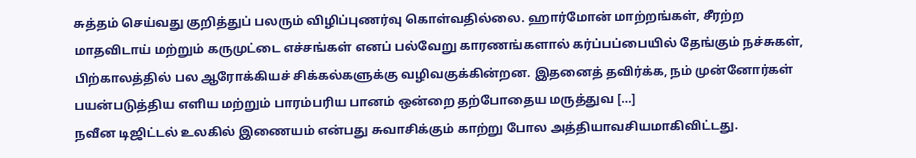சுத்தம் செய்வது குறித்துப் பலரும் விழிப்புணர்வு கொள்வதில்லை. ஹார்மோன் மாற்றங்கள், சீரற்ற மாதவிடாய் மற்றும் கருமுட்டை எச்சங்கள் எனப் பல்வேறு காரணங்களால் கர்ப்பப்பையில் தேங்கும் நச்சுகள், பிற்காலத்தில் பல ஆரோக்கியச் சிக்கல்களுக்கு வழிவகுக்கின்றன. இதனைத் தவிர்க்க, நம் முன்னோர்கள் பயன்படுத்திய எளிய மற்றும் பாரம்பரிய பானம் ஒன்றை தற்போதைய மருத்துவ […]
நவீன டிஜிட்டல் உலகில் இணையம் என்பது சுவாசிக்கும் காற்று போல அத்தியாவசியமாகிவிட்டது.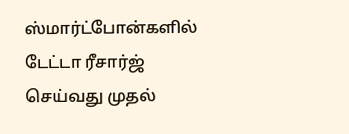ஸ்மார்ட்போன்களில் டேட்டா ரீசார்ஜ் செய்வது முதல்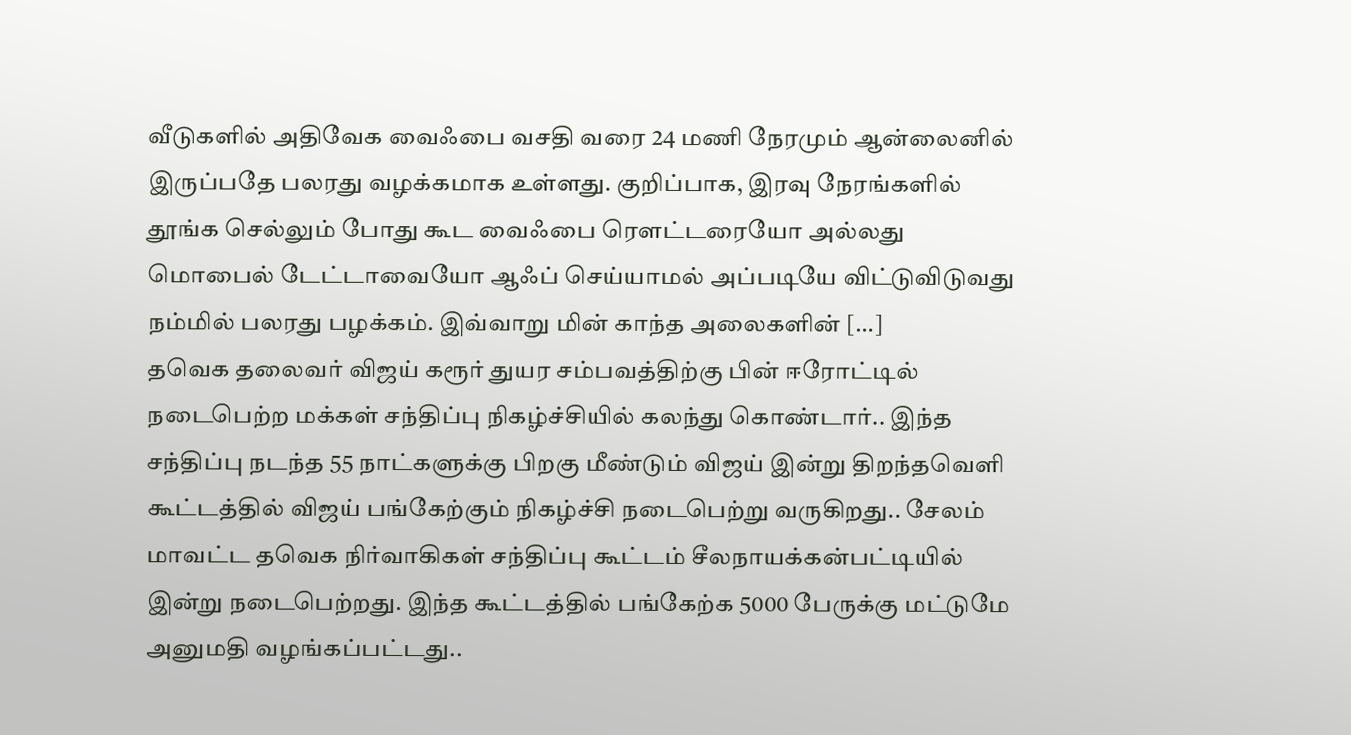வீடுகளில் அதிவேக வைஃபை வசதி வரை 24 மணி நேரமும் ஆன்லைனில் இருப்பதே பலரது வழக்கமாக உள்ளது. குறிப்பாக, இரவு நேரங்களில் தூங்க செல்லும் போது கூட வைஃபை ரௌட்டரையோ அல்லது மொபைல் டேட்டாவையோ ஆஃப் செய்யாமல் அப்படியே விட்டுவிடுவது நம்மில் பலரது பழக்கம். இவ்வாறு மின் காந்த அலைகளின் […]
தவெக தலைவர் விஜய் கரூர் துயர சம்பவத்திற்கு பின் ஈரோட்டில் நடைபெற்ற மக்கள் சந்திப்பு நிகழ்ச்சியில் கலந்து கொண்டார்.. இந்த சந்திப்பு நடந்த 55 நாட்களுக்கு பிறகு மீண்டும் விஜய் இன்று திறந்தவெளி கூட்டத்தில் விஜய் பங்கேற்கும் நிகழ்ச்சி நடைபெற்று வருகிறது.. சேலம் மாவட்ட தவெக நிர்வாகிகள் சந்திப்பு கூட்டம் சீலநாயக்கன்பட்டியில் இன்று நடைபெற்றது. இந்த கூட்டத்தில் பங்கேற்க 5000 பேருக்கு மட்டுமே அனுமதி வழங்கப்பட்டது..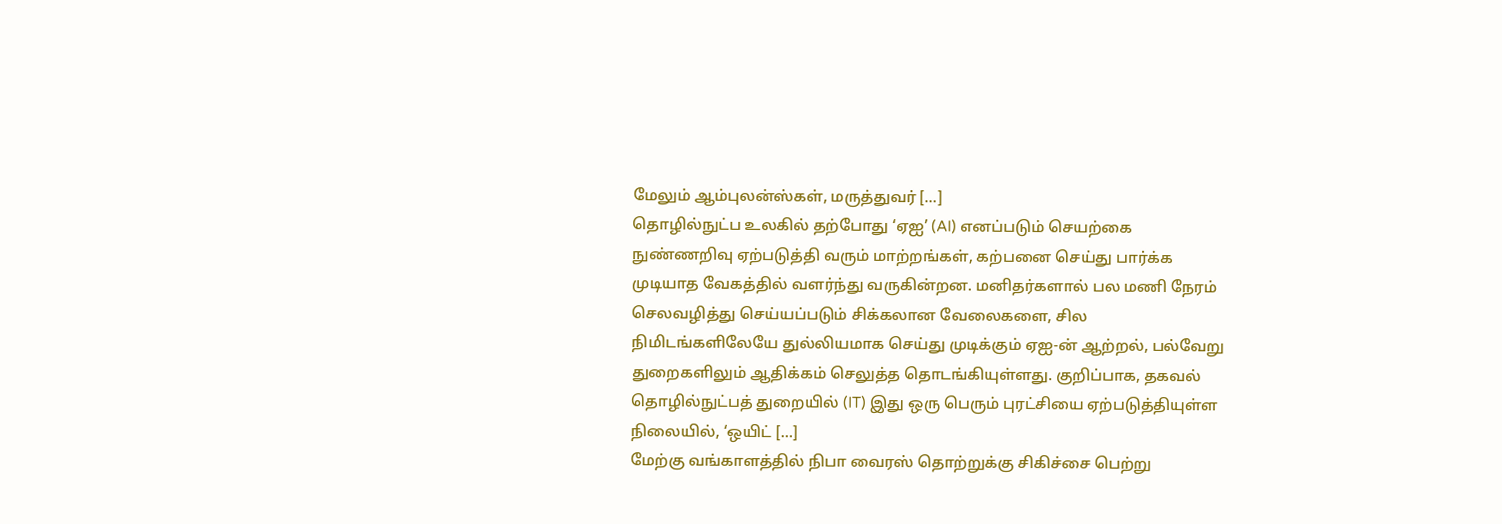மேலும் ஆம்புலன்ஸ்கள், மருத்துவர் […]
தொழில்நுட்ப உலகில் தற்போது ‘ஏஐ’ (AI) எனப்படும் செயற்கை நுண்ணறிவு ஏற்படுத்தி வரும் மாற்றங்கள், கற்பனை செய்து பார்க்க முடியாத வேகத்தில் வளர்ந்து வருகின்றன. மனிதர்களால் பல மணி நேரம் செலவழித்து செய்யப்படும் சிக்கலான வேலைகளை, சில நிமிடங்களிலேயே துல்லியமாக செய்து முடிக்கும் ஏஐ-ன் ஆற்றல், பல்வேறு துறைகளிலும் ஆதிக்கம் செலுத்த தொடங்கியுள்ளது. குறிப்பாக, தகவல் தொழில்நுட்பத் துறையில் (IT) இது ஒரு பெரும் புரட்சியை ஏற்படுத்தியுள்ள நிலையில், ‘ஒயிட் […]
மேற்கு வங்காளத்தில் நிபா வைரஸ் தொற்றுக்கு சிகிச்சை பெற்று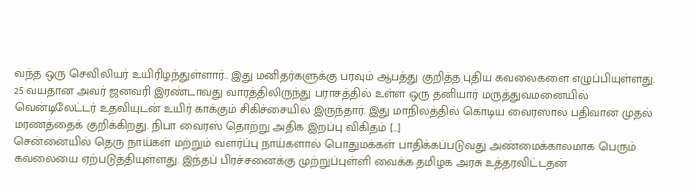வந்த ஒரு செவிலியர் உயிரிழந்துள்ளார்.. இது மனிதர்களுக்கு பரவும் ஆபத்து குறித்த புதிய கவலைகளை எழுப்பியுள்ளது. 25 வயதான அவர் ஜனவரி இரண்டாவது வாரத்திலிருந்து பராசத்தில் உள்ள ஒரு தனியார் மருத்துவமனையில் வென்டிலேட்டர் உதவியுடன் உயிர் காக்கும் சிகிச்சையில் இருந்தார். இது மாநிலத்தில் கொடிய வைரஸால் பதிவான முதல் மரணத்தைக் குறிக்கிறது. நிபா வைரஸ் தொற்று அதிக இறப்பு விகிதம் […]
சென்னையில் தெரு நாய்கள் மற்றும் வளர்ப்பு நாய்களால் பொதுமக்கள் பாதிக்கப்படுவது அண்மைக்காலமாக பெரும் கவலையை ஏற்படுத்தியுள்ளது. இந்தப் பிரச்சனைக்கு முற்றுப்புள்ளி வைக்க தமிழக அரசு உத்தரவிட்டதன்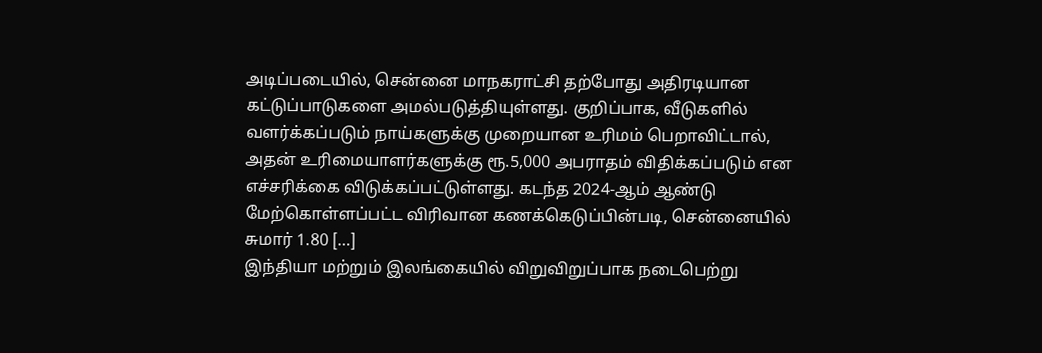அடிப்படையில், சென்னை மாநகராட்சி தற்போது அதிரடியான கட்டுப்பாடுகளை அமல்படுத்தியுள்ளது. குறிப்பாக, வீடுகளில் வளர்க்கப்படும் நாய்களுக்கு முறையான உரிமம் பெறாவிட்டால், அதன் உரிமையாளர்களுக்கு ரூ.5,000 அபராதம் விதிக்கப்படும் என எச்சரிக்கை விடுக்கப்பட்டுள்ளது. கடந்த 2024-ஆம் ஆண்டு மேற்கொள்ளப்பட்ட விரிவான கணக்கெடுப்பின்படி, சென்னையில் சுமார் 1.80 […]
இந்தியா மற்றும் இலங்கையில் விறுவிறுப்பாக நடைபெற்று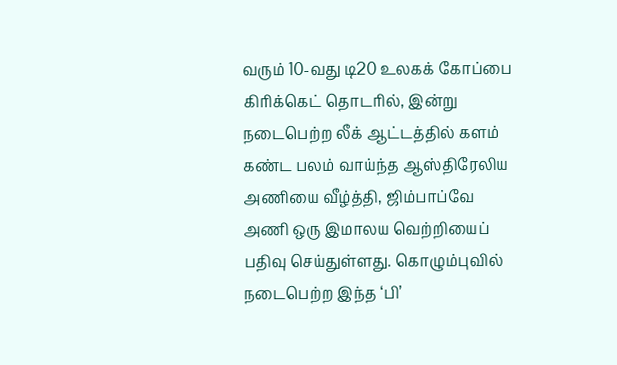வரும் 10-வது டி20 உலகக் கோப்பை கிரிக்கெட் தொடரில், இன்று நடைபெற்ற லீக் ஆட்டத்தில் களம் கண்ட பலம் வாய்ந்த ஆஸ்திரேலிய அணியை வீழ்த்தி, ஜிம்பாப்வே அணி ஒரு இமாலய வெற்றியைப் பதிவு செய்துள்ளது. கொழும்புவில் நடைபெற்ற இந்த ‘பி’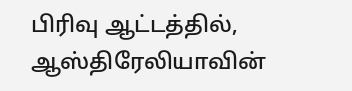பிரிவு ஆட்டத்தில், ஆஸ்திரேலியாவின்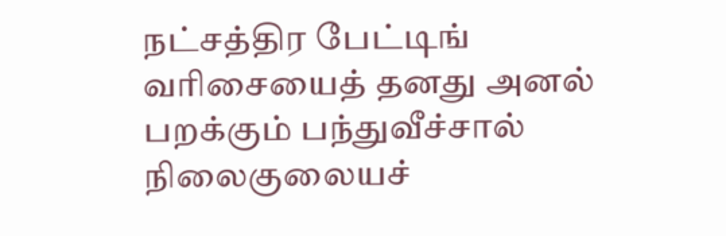நட்சத்திர பேட்டிங் வரிசையைத் தனது அனல் பறக்கும் பந்துவீச்சால் நிலைகுலையச்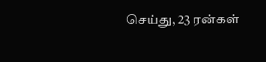செய்து, 23 ரன்கள்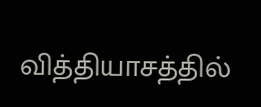வித்தியாசத்தில்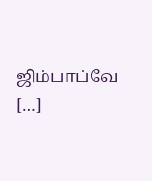ஜிம்பாப்வே […]